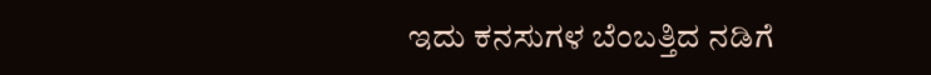ಇದು ಕನಸುಗಳ ಬೆಂಬತ್ತಿದ ನಡಿಗೆ‍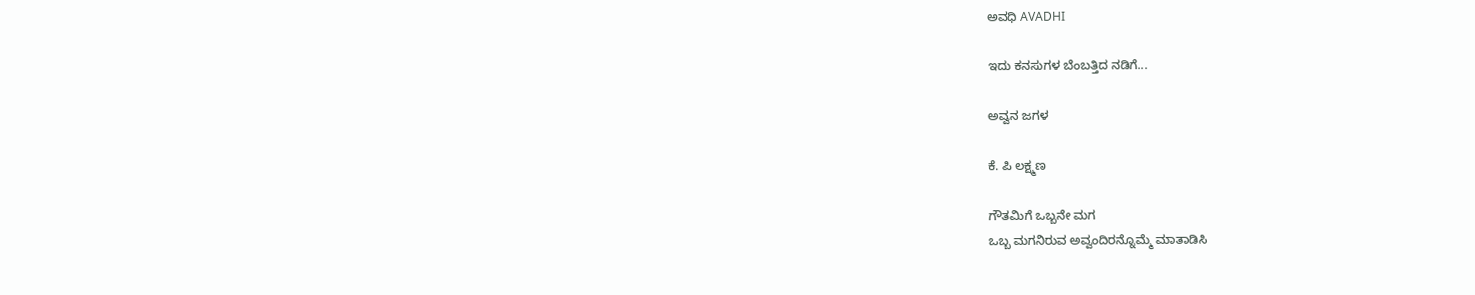ಅವಧಿ AVADHI

ಇದು ಕನಸುಗಳ ಬೆಂಬತ್ತಿದ ನಡಿಗೆ...

ಅವ್ವನ ಜಗಳ

ಕೆ. ಪಿ ಲಕ್ಷ್ಮಣ

ಗೌತಮಿಗೆ ಒಬ್ಬನೇ ಮಗ
ಒಬ್ಬ ಮಗನಿರುವ ಅವ್ವಂದಿರನ್ನೊಮ್ಮೆ ಮಾತಾಡಿಸಿ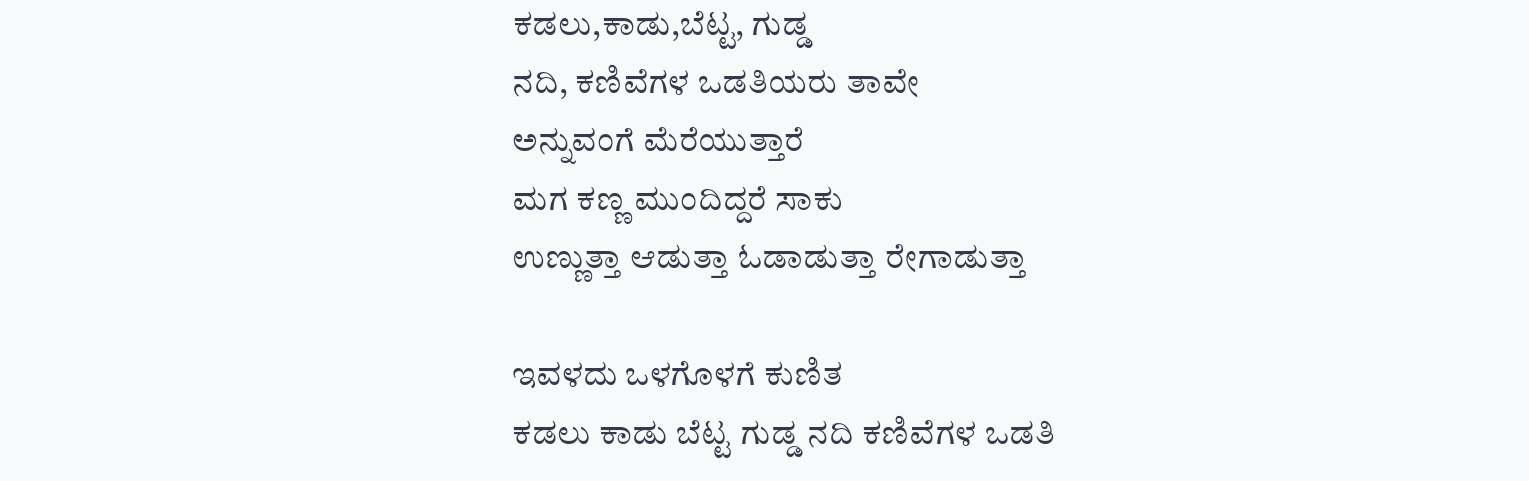ಕಡಲು,ಕಾಡು,ಬೆಟ್ಟ, ಗುಡ್ಡ
ನದಿ, ಕಣಿವೆಗಳ ಒಡತಿಯರು ತಾವೇ
ಅನ್ನುವಂಗೆ ಮೆರೆಯುತ್ತಾರೆ
ಮಗ ಕಣ್ಣ ಮುಂದಿದ್ದರೆ ಸಾಕು
ಉಣ್ಣುತ್ತಾ ಆಡುತ್ತಾ ಓಡಾಡುತ್ತಾ ರೇಗಾಡುತ್ತಾ

ಇವಳದು ಒಳಗೊಳಗೆ ಕುಣಿತ
ಕಡಲು ಕಾಡು ಬೆಟ್ಟ ಗುಡ್ಡ ನದಿ ಕಣಿವೆಗಳ ಒಡತಿ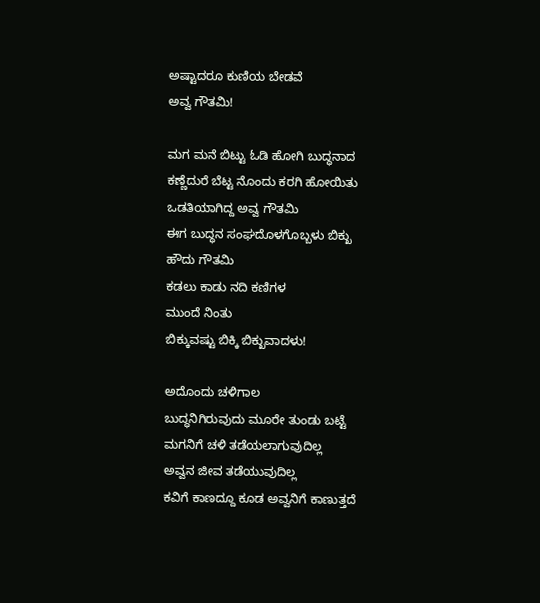ಅಷ್ಟಾದರೂ ಕುಣಿಯ ಬೇಡವೆ
ಅವ್ವ ಗೌತಮಿ!

ಮಗ ಮನೆ ಬಿಟ್ಟು ಓಡಿ ಹೋಗಿ ಬುದ್ಧನಾದ
ಕಣ್ಣೆದುರೆ ಬೆಟ್ಟ ನೊಂದು ಕರಗಿ ಹೋಯಿತು
ಒಡತಿಯಾಗಿದ್ದ ಅವ್ವ ಗೌತಮಿ
ಈಗ ಬುದ್ಧನ ಸಂಘದೊಳಗೊಬ್ಬಳು ಬಿಕ್ಖು
ಹೌದು ಗೌತಮಿ
ಕಡಲು ಕಾಡು ನದಿ ಕಣಿಗಳ
ಮುಂದೆ ನಿಂತು
ಬಿಕ್ಕುವಷ್ಟು ಬಿಕ್ಕಿ ಬಿಕ್ಖುವಾದಳು!

ಅದೊಂದು ಚಳಿಗಾಲ
ಬುದ್ಧನಿಗಿರುವುದು ಮೂರೇ ತುಂಡು ಬಟ್ಟೆ
ಮಗನಿಗೆ ಚಳಿ ತಡೆಯಲಾಗುವುದಿಲ್ಲ
ಅವ್ವನ ಜೀವ ತಡೆಯುವುದಿಲ್ಲ
ಕವಿಗೆ ಕಾಣದ್ದೂ ಕೂಡ ಅವ್ವನಿಗೆ ಕಾಣುತ್ತದೆ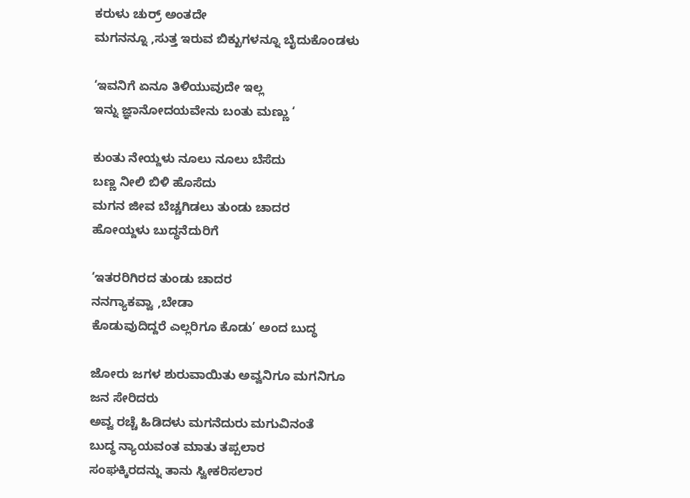ಕರುಳು ಚುರ್ರ್ ಅಂತದೇ
ಮಗನನ್ನೂ ,ಸುತ್ತ ಇರುವ ಬಿಕ್ಖುಗಳನ್ನೂ ಬೈದುಕೊಂಡಳು

‘ಇವನಿಗೆ ಏನೂ ತಿಳಿಯುವುದೇ ಇಲ್ಲ
ಇನ್ನು ಜ್ಞಾನೋದಯವೇನು ಬಂತು ಮಣ್ಣು ‘

ಕುಂತು ನೇಯ್ದಳು ನೂಲು ನೂಲು ಬೆಸೆದು
ಬಣ್ಣ ನೀಲಿ ಬಿಳಿ ಹೊಸೆದು
ಮಗನ ಜೀವ ಬೆಚ್ಚಗಿಡಲು ತುಂಡು ಚಾದರ
ಹೋಯ್ದಳು ಬುದ್ಧನೆದುರಿಗೆ

‘ಇತರರಿಗಿರದ ತುಂಡು ಚಾದರ
ನನಗ್ಯಾಕವ್ವಾ ,ಬೇಡಾ
ಕೊಡುವುದಿದ್ದರೆ ಎಲ್ಲರಿಗೂ ಕೊಡು’ ಅಂದ ಬುದ್ಧ

ಜೋರು ಜಗಳ ಶುರುವಾಯಿತು ಅವ್ವನಿಗೂ ಮಗನಿಗೂ
ಜನ ಸೇರಿದರು
ಅವ್ವ ರಚ್ಚೆ ಹಿಡಿದಳು ಮಗನೆದುರು ಮಗುವಿನಂತೆ
ಬುದ್ಧ ನ್ಯಾಯವಂತ ಮಾತು ತಪ್ಪಲಾರ
ಸಂಘಕ್ಕಿರದನ್ನು ತಾನು ಸ್ವೀಕರಿಸಲಾರ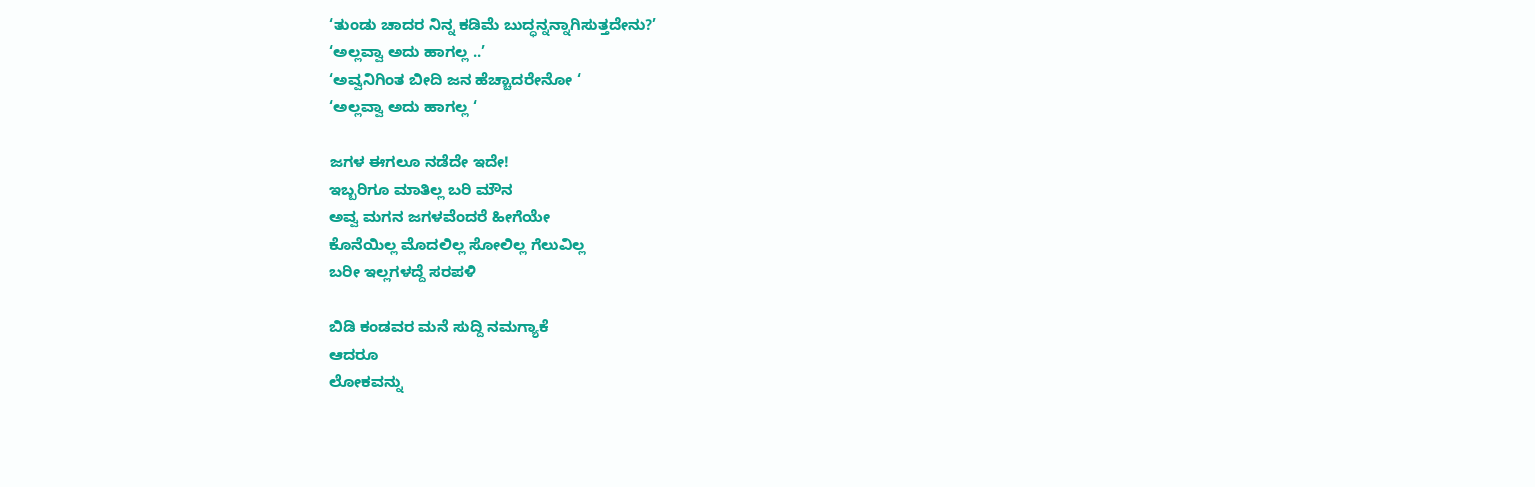‘ತುಂಡು ಚಾದರ ನಿನ್ನ ಕಡಿಮೆ ಬುದ್ಧನ್ನನ್ನಾಗಿಸುತ್ತದೇನು?’
‘ಅಲ್ಲವ್ವಾ ಅದು ಹಾಗಲ್ಲ ..’
‘ಅವ್ವನಿಗಿಂತ ಬೀದಿ ಜನ ಹೆಚ್ಚಾದರೇನೋ ‘
‘ಅಲ್ಲವ್ವಾ ಅದು ಹಾಗಲ್ಲ ‘

ಜಗಳ ಈಗಲೂ ನಡೆದೇ ಇದೇ!
ಇಬ್ಬರಿಗೂ ಮಾತಿಲ್ಲ ಬರಿ ಮೌನ
ಅವ್ವ ಮಗನ ಜಗಳವೆಂದರೆ ಹೀಗೆಯೇ
ಕೊನೆಯಿಲ್ಲ ಮೊದಲಿಲ್ಲ ಸೋಲಿಲ್ಲ ಗೆಲುವಿಲ್ಲ
ಬರೀ ಇಲ್ಲಗಳದ್ದೆ ಸರಪಳಿ

ಬಿಡಿ ಕಂಡವರ ಮನೆ ಸುದ್ದಿ ನಮಗ್ಯಾಕೆ
ಆದರೂ
ಲೋಕವನ್ನು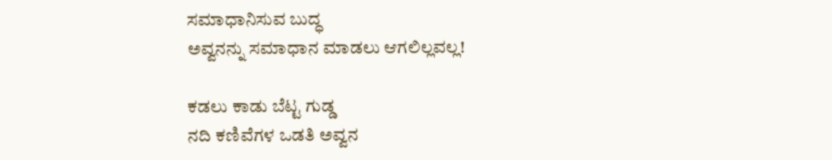ಸಮಾಧಾನಿಸುವ ಬುದ್ಧ
ಅವ್ವನನ್ನು ಸಮಾಧಾನ ಮಾಡಲು ಆಗಲಿಲ್ಲವಲ್ಲ!

ಕಡಲು ಕಾಡು ಬೆಟ್ಟ ಗುಡ್ಡ
ನದಿ ಕಣಿವೆಗಳ ಒಡತಿ ಅವ್ವನ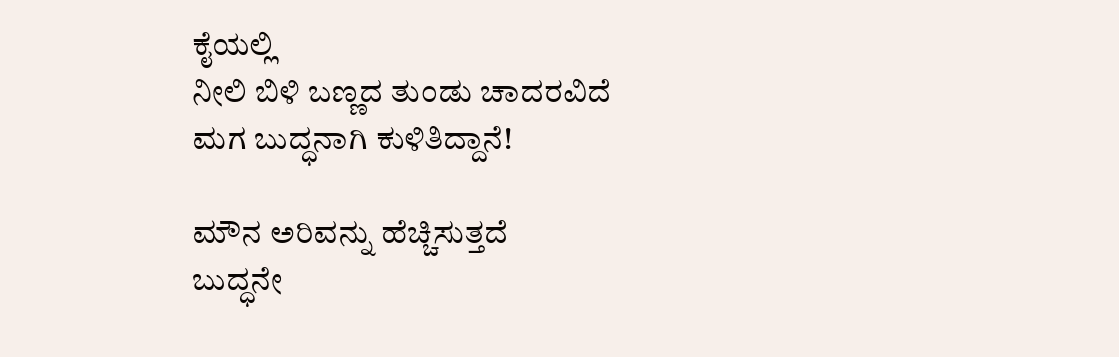ಕೈಯಲ್ಲಿ
ನೀಲಿ ಬಿಳಿ ಬಣ್ಣದ ತುಂಡು ಚಾದರವಿದೆ
ಮಗ ಬುದ್ಧನಾಗಿ ಕುಳಿತಿದ್ದಾನೆ!

ಮೌನ ಅರಿವನ್ನು ಹೆಚ್ಚಿಸುತ್ತದೆ
ಬುದ್ಧನೇ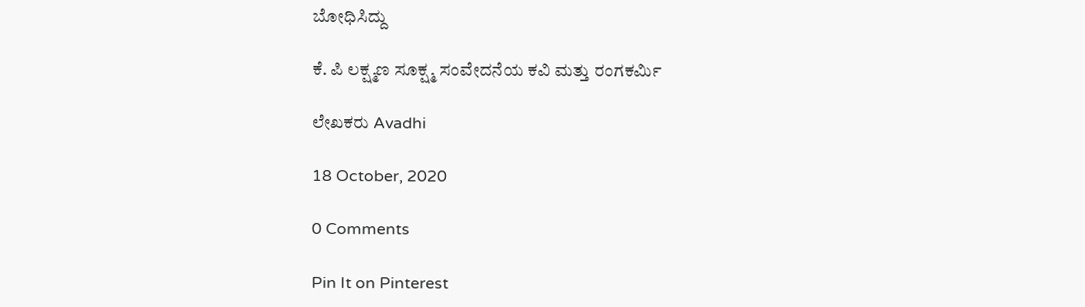ಬೋಧಿಸಿದ್ದು

ಕೆ. ಪಿ ಲಕ್ಷ್ಮಣ ಸೂಕ್ಷ್ಮ ಸಂವೇದನೆಯ ಕವಿ ಮತ್ತು ರಂಗಕರ್ಮಿ

ಲೇಖಕರು Avadhi

18 October, 2020

0 Comments

Pin It on Pinterest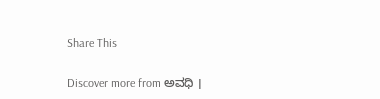Share This

Discover more from ಅವಧಿ ।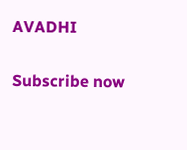AVADHI

Subscribe now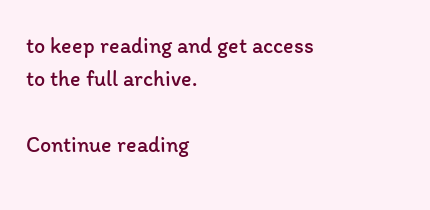to keep reading and get access to the full archive.

Continue reading